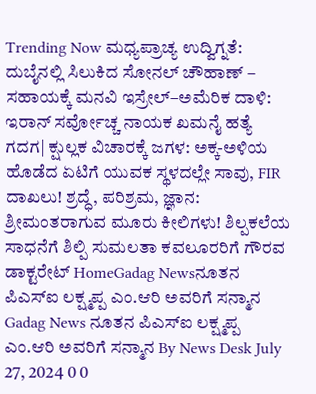Trending Now ಮಧ್ಯಪ್ರಾಚ್ಯ ಉದ್ವಿಗ್ನತೆ: ದುಬೈನಲ್ಲಿ ಸಿಲುಕಿದ ಸೋನಲ್ ಚೌಹಾಣ್ – ಸಹಾಯಕ್ಕೆ ಮನವಿ ಇಸ್ರೇಲ್–ಅಮೆರಿಕ ದಾಳಿ: ಇರಾನ್ ಸರ್ವೋಚ್ಚ ನಾಯಕ ಖಮನೈ ಹತ್ಯೆ ಗದಗ| ಕ್ಷುಲ್ಲಕ ವಿಚಾರಕ್ಕೆ ಜಗಳ: ಅಕ್ಕ-ಅಳಿಯ ಹೊಡೆದ ಏಟಿಗೆ ಯುವಕ ಸ್ಥಳದಲ್ಲೇ ಸಾವು, FIR ದಾಖಲು! ಶ್ರದ್ಧೆ, ಪರಿಶ್ರಮ, ಜ್ಞಾನ: ಶ್ರೀಮಂತರಾಗುವ ಮೂರು ಕೀಲಿಗಳು! ಶಿಲ್ಪಕಲೆಯ ಸಾಧನೆಗೆ ಶಿಲ್ಪಿ ಸುಮಲತಾ ಕವಲೂರರಿಗೆ ಗೌರವ ಡಾಕ್ಟರೇಟ್ HomeGadag Newsನೂತನ ಪಿಎಸ್ಐ ಲಕ್ಷ್ಮಪ್ಪ ಎಂ.ಆರಿ ಅವರಿಗೆ ಸನ್ಮಾನ Gadag News ನೂತನ ಪಿಎಸ್ಐ ಲಕ್ಷ್ಮಪ್ಪ ಎಂ.ಆರಿ ಅವರಿಗೆ ಸನ್ಮಾನ By News Desk July 27, 2024 0 0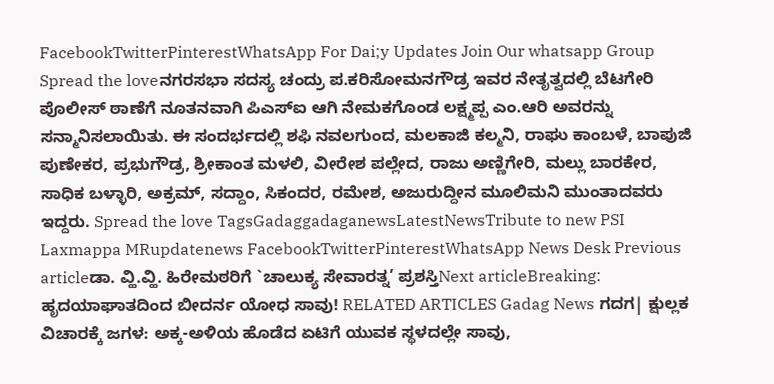FacebookTwitterPinterestWhatsApp For Dai;y Updates Join Our whatsapp Group Spread the loveನಗರಸಭಾ ಸದಸ್ಯ ಚಂದ್ರು ಪ.ಕರಿಸೋಮನಗೌಡ್ರ ಇವರ ನೇತೃತ್ವದಲ್ಲಿ ಬೆಟಗೇರಿ ಪೊಲೀಸ್ ಠಾಣೆಗೆ ನೂತನವಾಗಿ ಪಿಎಸ್ಐ ಆಗಿ ನೇಮಕಗೊಂಡ ಲಕ್ಷ್ಮಪ್ಪ ಎಂ.ಆರಿ ಅವರನ್ನು ಸನ್ಮಾನಿಸಲಾಯಿತು. ಈ ಸಂದರ್ಭದಲ್ಲಿ ಶಫಿ ನವಲಗುಂದ, ಮಲಕಾಜಿ ಕಲ್ಮನಿ, ರಾಘು ಕಾಂಬಳೆ, ಬಾಪುಜಿ ಪುಣೇಕರ, ಪ್ರಭುಗೌಡ್ರ, ಶ್ರೀಕಾಂತ ಮಳಲಿ, ವೀರೇಶ ಪಲ್ಲೇದ, ರಾಜು ಅಣ್ಣಿಗೇರಿ, ಮಲ್ಲು ಬಾರಕೇರ, ಸಾಧಿಕ ಬಳ್ಳಾರಿ, ಅಕ್ರಮ್, ಸದ್ದಾಂ, ಸಿಕಂದರ, ರಮೇಶ, ಅಜುರುದ್ದೀನ ಮೂಲಿಮನಿ ಮುಂತಾದವರು ಇದ್ದರು. Spread the love TagsGadaggadaganewsLatestNewsTribute to new PSI Laxmappa MRupdatenews FacebookTwitterPinterestWhatsApp News Desk Previous articleಡಾ. ವ್ಹಿ.ವ್ಹಿ. ಹಿರೇಮಠರಿಗೆ `ಚಾಲುಕ್ಯ ಸೇವಾರತ್ನ’ ಪ್ರಶಸ್ತಿNext articleBreaking: ಹೃದಯಾಘಾತದಿಂದ ಬೀದರ್ನ ಯೋಧ ಸಾವು! RELATED ARTICLES Gadag News ಗದಗ| ಕ್ಷುಲ್ಲಕ ವಿಚಾರಕ್ಕೆ ಜಗಳ: ಅಕ್ಕ-ಅಳಿಯ ಹೊಡೆದ ಏಟಿಗೆ ಯುವಕ ಸ್ಥಳದಲ್ಲೇ ಸಾವು,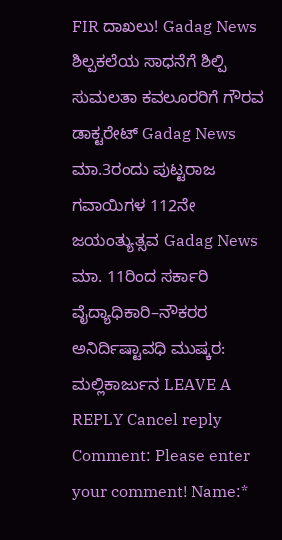FIR ದಾಖಲು! Gadag News ಶಿಲ್ಪಕಲೆಯ ಸಾಧನೆಗೆ ಶಿಲ್ಪಿ ಸುಮಲತಾ ಕವಲೂರರಿಗೆ ಗೌರವ ಡಾಕ್ಟರೇಟ್ Gadag News ಮಾ.3ರಂದು ಪುಟ್ಟರಾಜ ಗವಾಯಿಗಳ 112ನೇ ಜಯಂತ್ಯುತ್ಸವ Gadag News ಮಾ. 11ರಿಂದ ಸರ್ಕಾರಿ ವೈದ್ಯಾಧಿಕಾರಿ–ನೌಕರರ ಅನಿರ್ದಿಷ್ಟಾವಧಿ ಮುಷ್ಕರ: ಮಲ್ಲಿಕಾರ್ಜುನ LEAVE A REPLY Cancel reply Comment: Please enter your comment! Name:*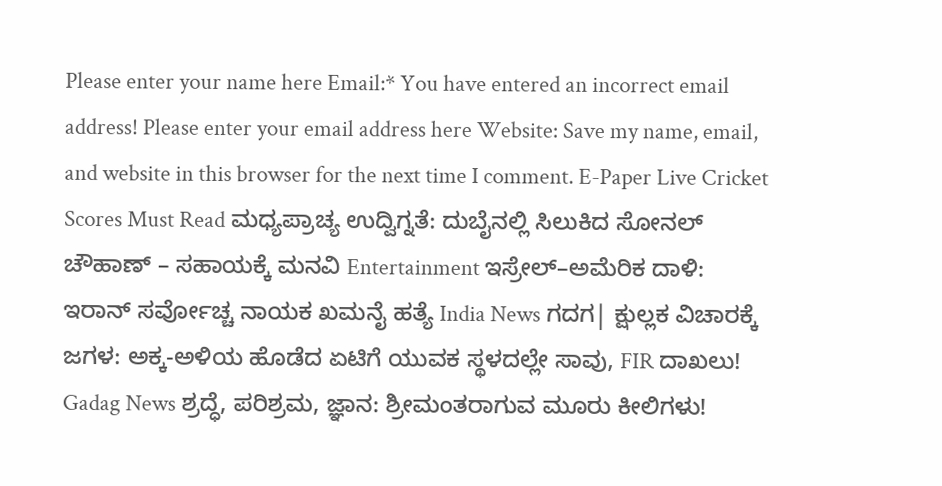Please enter your name here Email:* You have entered an incorrect email address! Please enter your email address here Website: Save my name, email, and website in this browser for the next time I comment. E-Paper Live Cricket Scores Must Read ಮಧ್ಯಪ್ರಾಚ್ಯ ಉದ್ವಿಗ್ನತೆ: ದುಬೈನಲ್ಲಿ ಸಿಲುಕಿದ ಸೋನಲ್ ಚೌಹಾಣ್ – ಸಹಾಯಕ್ಕೆ ಮನವಿ Entertainment ಇಸ್ರೇಲ್–ಅಮೆರಿಕ ದಾಳಿ: ಇರಾನ್ ಸರ್ವೋಚ್ಚ ನಾಯಕ ಖಮನೈ ಹತ್ಯೆ India News ಗದಗ| ಕ್ಷುಲ್ಲಕ ವಿಚಾರಕ್ಕೆ ಜಗಳ: ಅಕ್ಕ-ಅಳಿಯ ಹೊಡೆದ ಏಟಿಗೆ ಯುವಕ ಸ್ಥಳದಲ್ಲೇ ಸಾವು, FIR ದಾಖಲು! Gadag News ಶ್ರದ್ಧೆ, ಪರಿಶ್ರಮ, ಜ್ಞಾನ: ಶ್ರೀಮಂತರಾಗುವ ಮೂರು ಕೀಲಿಗಳು!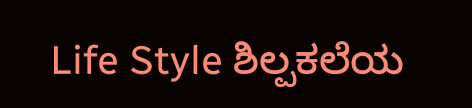Life Style ಶಿಲ್ಪಕಲೆಯ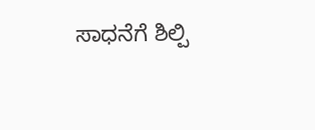ಸಾಧನೆಗೆ ಶಿಲ್ಪಿ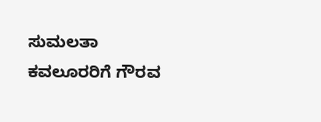ಸುಮಲತಾ ಕವಲೂರರಿಗೆ ಗೌರವ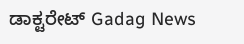ಡಾಕ್ಟರೇಟ್ Gadag News